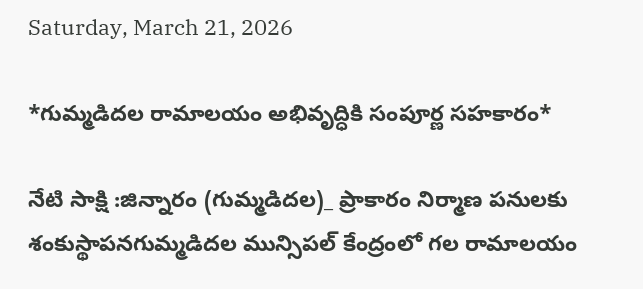Saturday, March 21, 2026

*గుమ్మడిదల రామాలయం అభివృద్ధికి సంపూర్ణ సహకారం*

నేటి సాక్షి :జిన్నారం (గుమ్మడిదల)_ ప్రాకారం నిర్మాణ పనులకు శంకుస్థాపనగుమ్మడిదల మున్సిపల్ కేంద్రంలో గల రామాలయం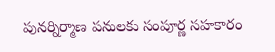పునర్నిర్మాణ పనులకు సంపూర్ణ సహకారం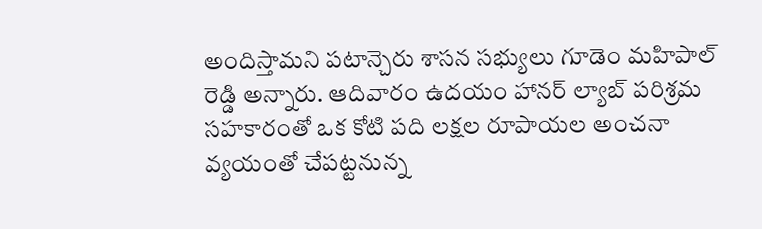అందిస్తామని పటాన్చెరు శాసన సభ్యులు గూడెం మహిపాల్ రెడ్డి అన్నారు. ఆదివారం ఉదయం హానర్ ల్యాబ్ పరిశ్రమ సహకారంతో ఒక కోటి పది లక్షల రూపాయల అంచనా వ్యయంతో చేపట్టనున్న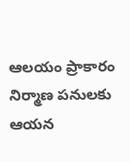ఆలయం ప్రాకారం నిర్మాణ పనులకు ఆయన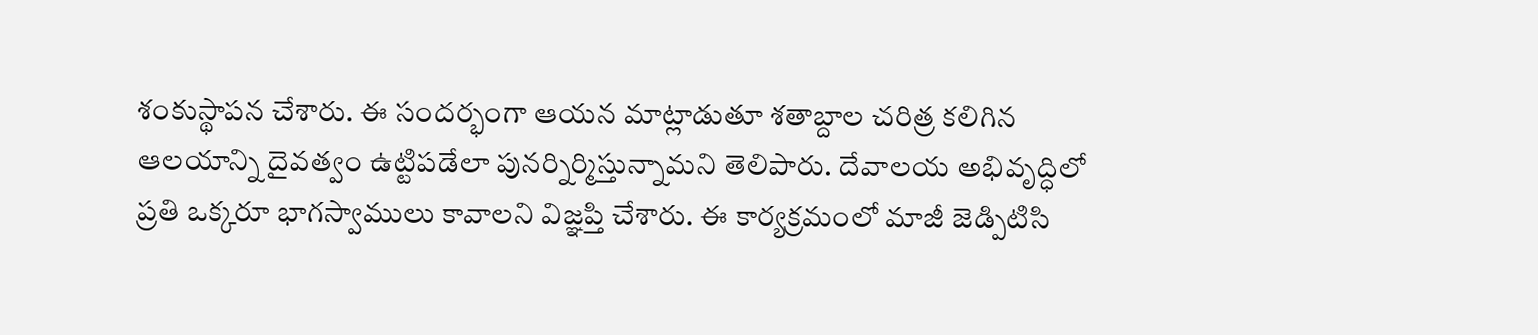శంకుస్థాపన చేశారు. ఈ సందర్భంగా ఆయన మాట్లాడుతూ శతాబ్దాల చరిత్ర కలిగిన ఆలయాన్ని దైవత్వం ఉట్టిపడేలా పునర్నిర్మిస్తున్నామని తెలిపారు. దేవాలయ అభివృద్ధిలో ప్రతి ఒక్కరూ భాగస్వాములు కావాలని విజ్ఞప్తి చేశారు. ఈ కార్యక్రమంలో మాజీ జెడ్పిటిసి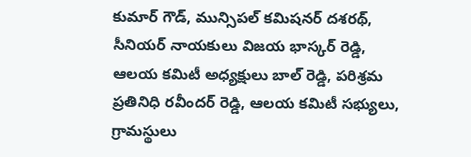కుమార్ గౌడ్, మున్సిపల్ కమిషనర్ దశరథ్, సీనియర్ నాయకులు విజయ భాస్కర్ రెడ్డి, ఆలయ కమిటీ అధ్యక్షులు బాల్ రెడ్డి, పరిశ్రమ ప్రతినిధి రవీందర్ రెడ్డి, ఆలయ కమిటీ సభ్యులు, గ్రామస్థులు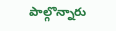పాల్గొన్నారు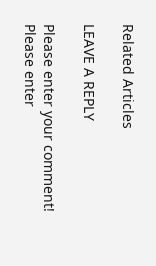Related Articles

LEAVE A REPLY

Please enter your comment!
Please enter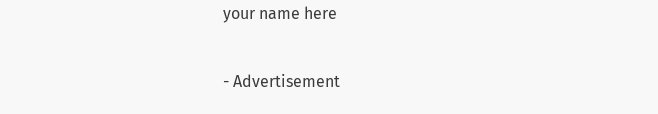your name here

- Advertisement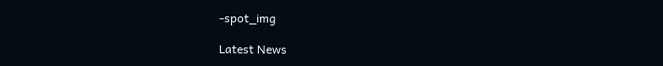-spot_img

Latest News